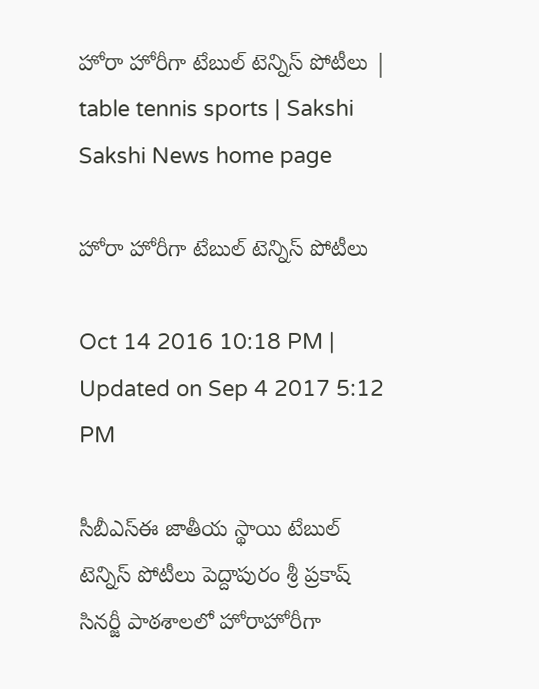హోరా హోరీగా టేబుల్‌ టెన్నిస్‌ పోటీలు | table tennis sports | Sakshi
Sakshi News home page

హోరా హోరీగా టేబుల్‌ టెన్నిస్‌ పోటీలు

Oct 14 2016 10:18 PM | Updated on Sep 4 2017 5:12 PM

సీబీఎస్‌ఈ జాతీయ స్థాయి టేబుల్‌ టెన్నిస్‌ పోటీలు పెద్దాపురం శ్రీ ప్రకాష్‌ సినర్జీ పాఠశాలలో హోరాహోరీగా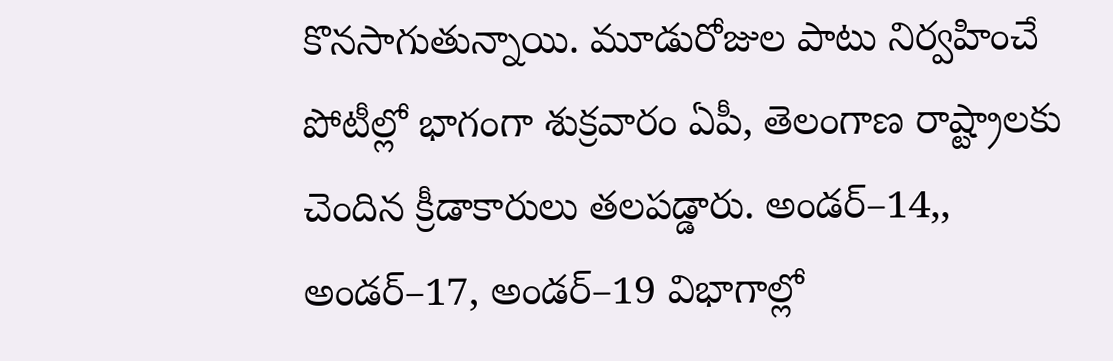కొనసాగుతున్నాయి. మూడురోజుల పాటు నిర్వహించే పోటీల్లో భాగంగా శుక్రవారం ఏపీ, తెలంగాణ రాష్ట్రాలకు చెందిన క్రీడాకారులు తలపడ్డారు. అండర్‌–14,, అండర్‌–17, అండర్‌–19 విభాగాల్లో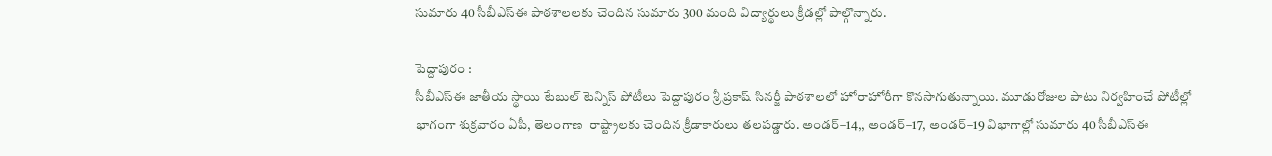సుమారు 40 సీబీఎస్‌ఈ పాఠశాలలకు చెందిన సుమారు 300 మంది విద్యార్థులు క్రీడల్లో పాల్గొన్నారు.

పెద్దాపురం :
సీబీఎస్‌ఈ జాతీయ స్థాయి టేబుల్‌ టెన్నిస్‌ పోటీలు పెద్దాపురం శ్రీ ప్రకాష్‌ సినర్జీ పాఠశాలలో హోరాహోరీగా కొనసాగుతున్నాయి. మూడురోజుల పాటు నిర్వహించే పోటీల్లో భాగంగా శుక్రవారం ఏపీ, తెలంగాణ  రాష్ట్రాలకు చెందిన క్రీడాకారులు తలపడ్డారు. అండర్‌–14,, అండర్‌–17, అండర్‌–19 విభాగాల్లో సుమారు 40 సీబీఎస్‌ఈ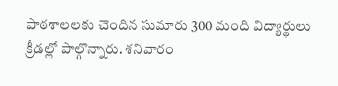పాఠశాలలకు చెందిన సుమారు 300 మంది విద్యార్థులు క్రీడల్లో పాల్గొన్నారు. శనివారం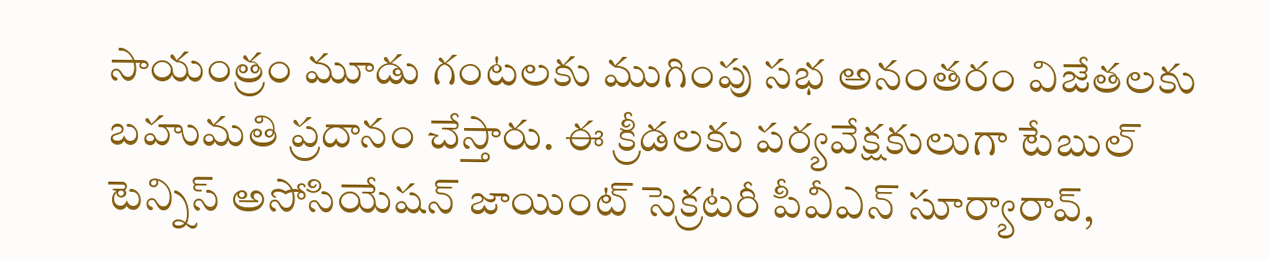సాయంత్రం మూడు గంటలకు ముగింపు సభ అనంతరం విజేతలకు బహుమతి ప్రదానం చేస్తారు. ఈ క్రీడలకు పర్యవేక్షకులుగా టేబుల్‌ టెన్నిస్‌ అసోసియేషన్‌ జాయింట్‌ సెక్రటరీ పీవీఎన్‌ సూర్యారావ్,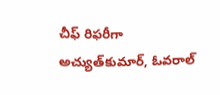చీఫ్‌ రిఫరీగా అచ్యుత్‌కుమార్, ఓవరాల్‌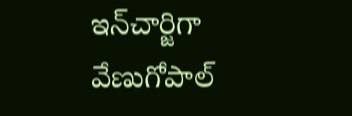ఇన్‌చార్జిగా వేణుగోపాల్‌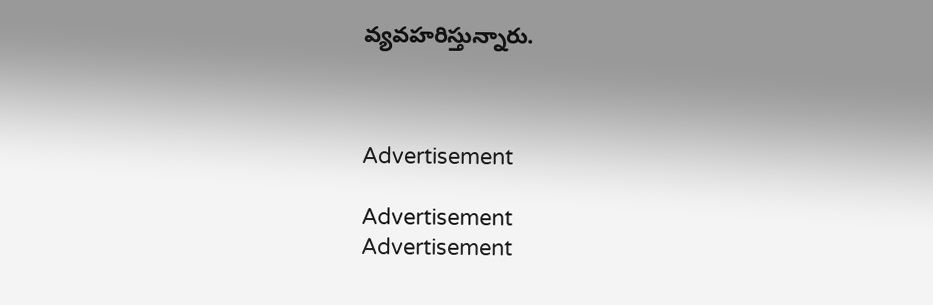వ్యవహరిస్తున్నారు.



Advertisement

Advertisement
Advertisement